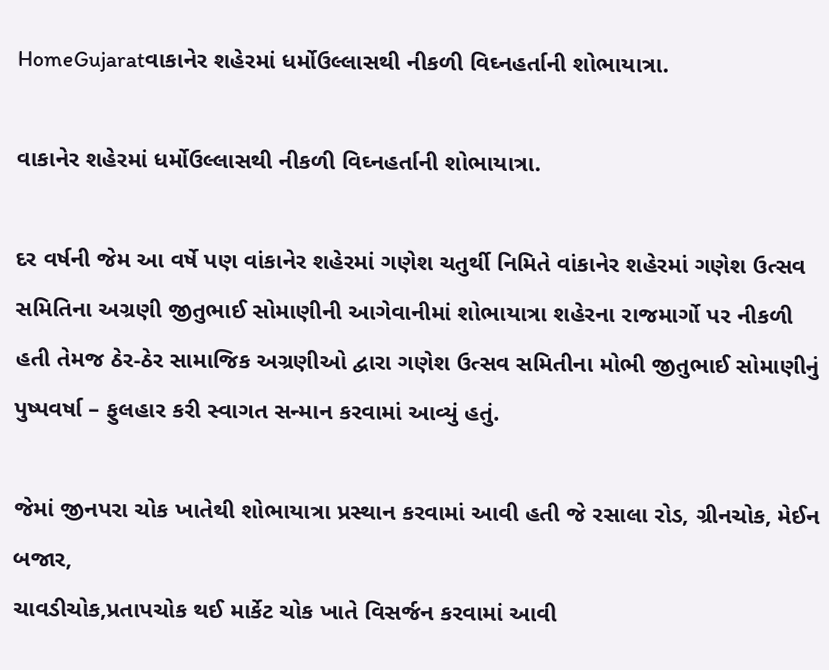HomeGujaratવાકાનેર શહેરમાં ધર્મોઉલ્લાસથી નીકળી વિઘ્નહર્તાની શોભાયાત્રા.

વાકાનેર શહેરમાં ધર્મોઉલ્લાસથી નીકળી વિઘ્નહર્તાની શોભાયાત્રા.

દર વર્ષની જેમ આ વર્ષે પણ વાંકાનેર શહેરમાં ગણેશ ચતુર્થી નિમિતે વાંકાનેર શહેરમાં ગણેશ ઉત્સવ સમિતિના અગ્રણી જીતુભાઈ સોમાણીની આગેવાનીમાં શોભાયાત્રા શહેરના રાજમાર્ગો પર નીકળી હતી તેમજ ઠેર-ઠેર સામાજિક અગ્રણીઓ દ્વારા ગણેશ ઉત્સવ સમિતીના મોભી જીતુભાઈ સોમાણીનું પુષ્પવર્ષા – ફુલહાર કરી સ્વાગત સન્માન કરવામાં આવ્યું હતું.

જેમાં જીનપરા ચોક ખાતેથી શોભાયાત્રા પ્રસ્થાન કરવામાં આવી હતી જે રસાલા રોડ, ગ્રીનચોક, મેઈન બજાર,
ચાવડીચોક,પ્રતાપચોક થઈ માર્કેટ ચોક ખાતે વિસર્જન કરવામાં આવી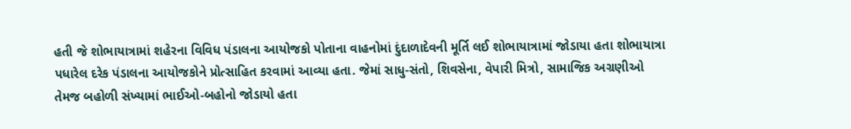હતી જે શોભાયાત્રામાં શહેરના વિવિધ પંડાલના આયોજકો પોતાના વાહનોમાં દુંદાળાદેવની મૂર્તિ લઈ શોભાયાત્રામાં જોડાયા હતા શોભાયાત્રા પધારેલ દરેક પંડાલના આયોજકોને પ્રોત્સાહિત કરવામાં આવ્યા હતા. જેમાં સાધુ-સંતો, શિવસેના, વેપારી મિત્રો, સામાજિક અગ્રણીઓ તેમજ બહોળી સંખ્યામાં ભાઈઓ-બહોનો જોડાયો હતા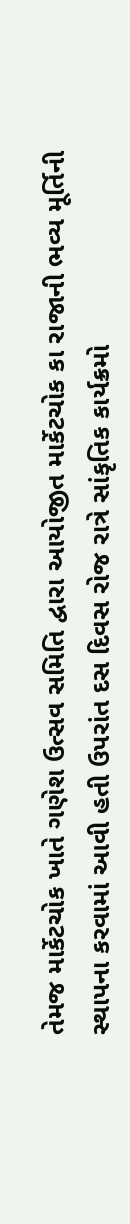તેમજ માર્કેટચોક ખાતે ગણેશ ઉત્સવ સમિતિ દ્વારા આયોજીત માર્કેટચોક કા રાજાની ભવ્ય મૂર્તિની સ્થાપના કરવામાં આવી હતી ઉપરાંત દસ દિવસ રોજ રાત્રે સાંકૃતિક કાર્યક્રમો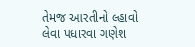તેમજ આરતીનો લ્હાવો લેવા પધારવા ગણેશ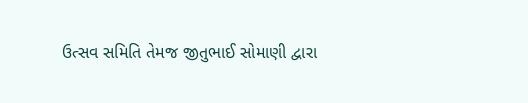ઉત્સવ સમિતિ તેમજ જીતુભાઈ સોમાણી દ્વારા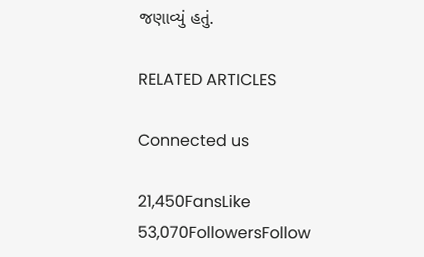જણાવ્યું હતું.

RELATED ARTICLES

Connected us

21,450FansLike
53,070FollowersFollow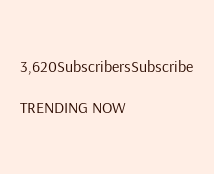3,620SubscribersSubscribe

TRENDING NOW